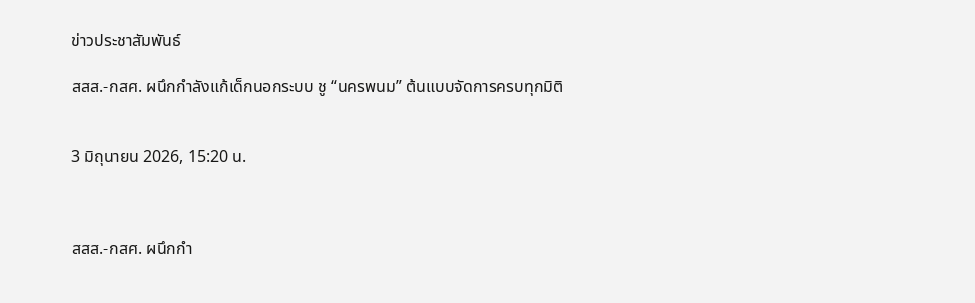ข่าวประชาสัมพันธ์

สสส.-กสศ. ผนึกกำลังแก้เด็กนอกระบบ ชู “นครพนม” ต้นแบบจัดการครบทุกมิติ


3 มิถุนายน 2026, 15:20 น.



สสส.-กสศ. ผนึกกำ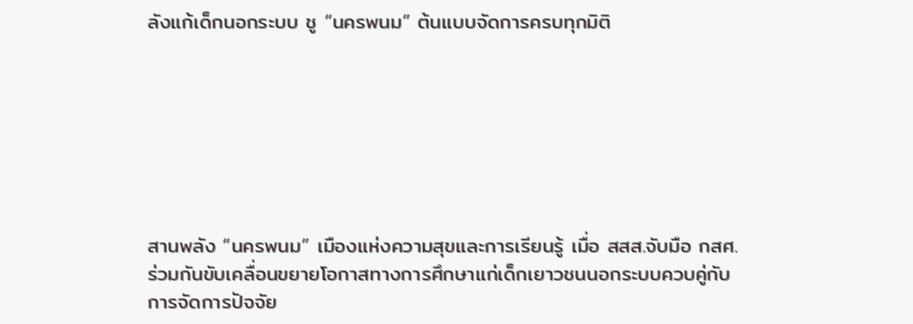ลังแก้เด็กนอกระบบ ชู “นครพนม” ต้นแบบจัดการครบทุกมิติ







สานพลัง “นครพนม” เมืองแห่งความสุขและการเรียนรู้ เมื่อ สสส.จับมือ กสศ. ร่วมกันขับเคลื่อนขยายโอกาสทางการศึกษาแก่เด็กเยาวชนนอกระบบควบคู่กับการจัดการปัจจัย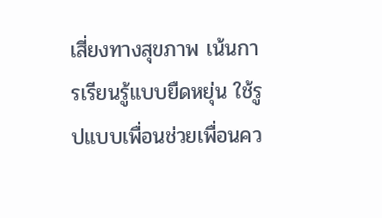เสี่ยงทางสุขภาพ เน้นการเรียนรู้แบบยืดหยุ่น ใช้รูปแบบเพื่อนช่วยเพื่อนคว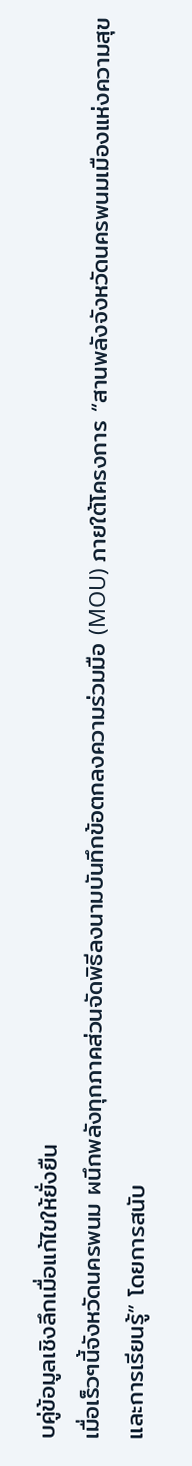บคู่ข้อมูลเชิงลึกเมื่อแก้ไขให้ยั่งยืน
เมื่อเร็วๆนี้จังหวัดนครพนม ผนึกพลังทุกภาคส่วนจัดพิธีลงนามบันทึกข้อตกลงความร่วมมือ (MOU) ภายใต้โครงการ “สานพลังจังหวัดนครพนมเมืองแห่งความสุขและการเรียนรู้” โดยการสนับ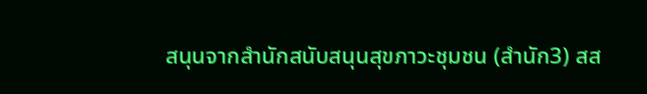สนุนจากสำนักสนับสนุนสุขภาวะชุมชน (สำนัก3) สส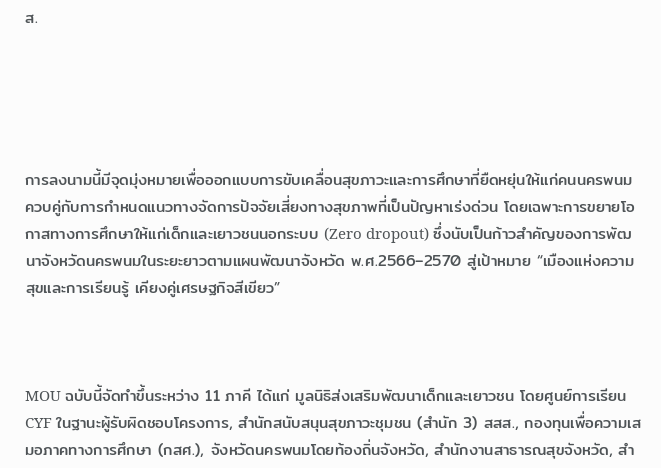ส.





การลงนามนี้มีจุดมุ่งหมายเพื่อออกแบบการขับเคลื่อนสุขภาวะและการศึกษาที่ยืดหยุ่นให้แก่คนนครพนม ควบคู่กับการกำหนดแนวทางจัดการปัจจัยเสี่ยงทางสุขภาพที่เป็นปัญหาเร่งด่วน โดยเฉพาะการขยายโอกาสทางการศึกษาให้แก่เด็กและเยาวชนนอกระบบ (Zero dropout) ซึ่งนับเป็นก้าวสำคัญของการพัฒนาจังหวัดนครพนมในระยะยาวตามแผนพัฒนาจังหวัด พ.ศ.2566–2570 สู่เป้าหมาย “เมืองแห่งความสุขและการเรียนรู้ เคียงคู่เศรษฐกิจสีเขียว”



MOU ฉบับนี้จัดทำขึ้นระหว่าง 11 ภาคี ได้แก่ มูลนิธิส่งเสริมพัฒนาเด็กและเยาวชน โดยศูนย์การเรียน CYF ในฐานะผู้รับผิดชอบโครงการ, สำนักสนับสนุนสุขภาวะชุมชน (สำนัก 3) สสส., กองทุนเพื่อความเสมอภาคทางการศึกษา (กสศ.), จังหวัดนครพนมโดยท้องถิ่นจังหวัด, สำนักงานสาธารณสุขจังหวัด, สำ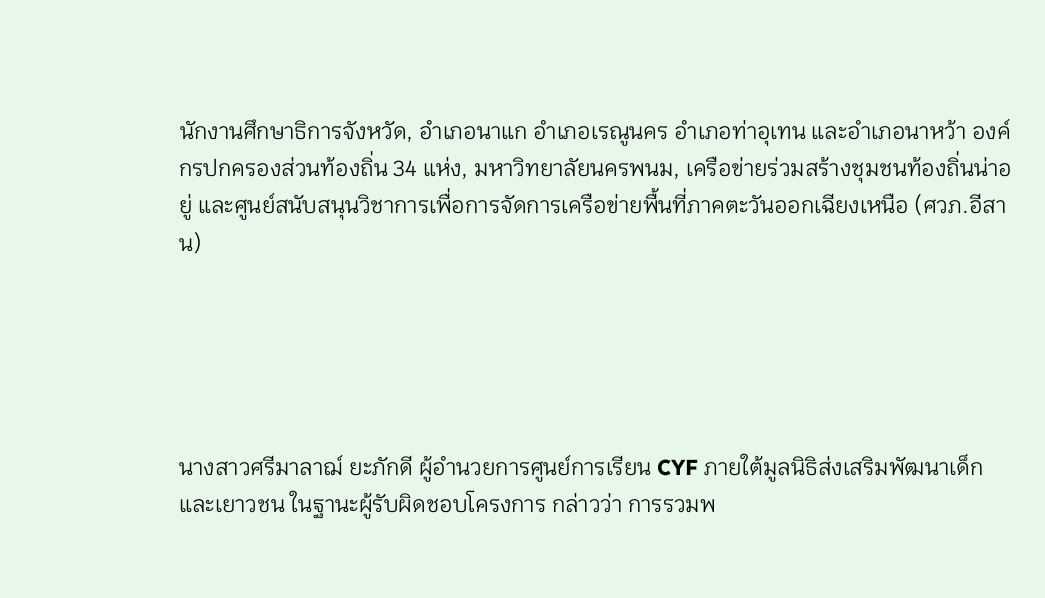นักงานศึกษาธิการจังหวัด, อำเภอนาแก อำเภอเรณูนคร อำเภอท่าอุเทน และอำเภอนาหว้า องค์กรปกครองส่วนท้องถิ่น 34 แห่ง, มหาวิทยาลัยนครพนม, เครือข่ายร่วมสร้างชุมชนท้องถิ่นน่าอยู่ และศูนย์สนับสนุนวิชาการเพื่อการจัดการเครือข่ายพื้นที่ภาคตะวันออกเฉียงเหนือ (ศวภ.อีสาน)





นางสาวศรีมาลาฌ์ ยะภักดี ผู้อำนวยการศูนย์การเรียน CYF ภายใต้มูลนิธิส่งเสริมพัฒนาเด็กและเยาวชน ในฐานะผู้รับผิดชอบโครงการ กล่าวว่า การรวมพ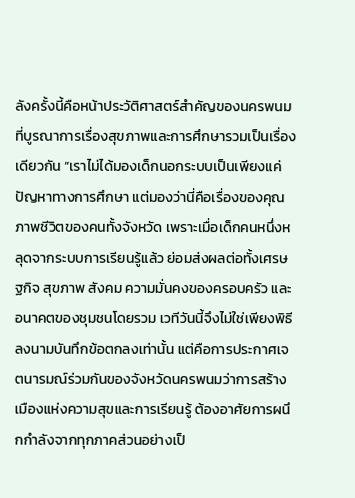ลังครั้งนี้คือหน้าประวัติศาสตร์สำคัญของนครพนมที่บูรณาการเรื่องสุขภาพและการศึกษารวมเป็นเรื่องเดียวกัน “เราไม่ได้มองเด็กนอกระบบเป็นเพียงแค่ปัญหาทางการศึกษา แต่มองว่านี่คือเรื่องของคุณภาพชีวิตของคนทั้งจังหวัด เพราะเมื่อเด็กคนหนึ่งหลุดจากระบบการเรียนรู้แล้ว ย่อมส่งผลต่อทั้งเศรษฐกิจ สุขภาพ สังคม ความมั่นคงของครอบครัว และอนาคตของชุมชนโดยรวม เวทีวันนี้จึงไม่ใช่เพียงพิธีลงนามบันทึกข้อตกลงเท่านั้น แต่คือการประกาศเจตนารมณ์ร่วมกันของจังหวัดนครพนมว่าการสร้างเมืองแห่งความสุขและการเรียนรู้ ต้องอาศัยการผนึกกำลังจากทุกภาคส่วนอย่างเป็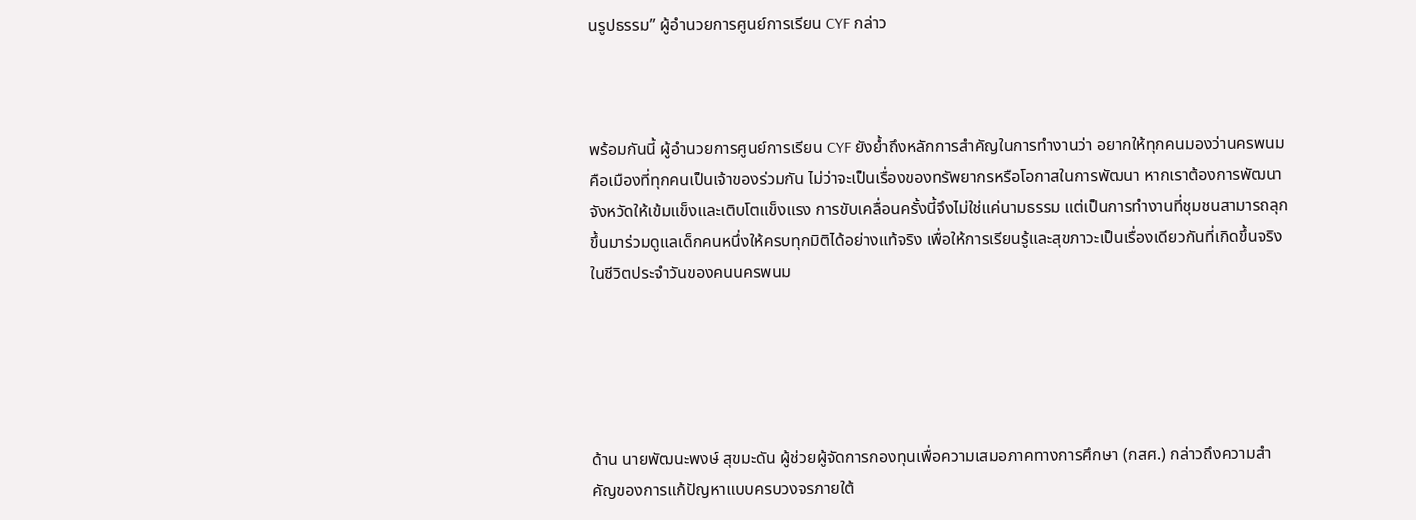นรูปธรรม” ผู้อำนวยการศูนย์การเรียน CYF กล่าว



พร้อมกันนี้ ผู้อำนวยการศูนย์การเรียน CYF ยังย้ำถึงหลักการสำคัญในการทำงานว่า อยากให้ทุกคนมองว่านครพนมคือเมืองที่ทุกคนเป็นเจ้าของร่วมกัน ไม่ว่าจะเป็นเรื่องของทรัพยากรหรือโอกาสในการพัฒนา หากเราต้องการพัฒนาจังหวัดให้เข้มแข็งและเติบโตแข็งแรง การขับเคลื่อนครั้งนี้จึงไม่ใช่แค่นามธรรม แต่เป็นการทำงานที่ชุมชนสามารถลุกขึ้นมาร่วมดูแลเด็กคนหนึ่งให้ครบทุกมิติได้อย่างแท้จริง เพื่อให้การเรียนรู้และสุขภาวะเป็นเรื่องเดียวกันที่เกิดขึ้นจริงในชีวิตประจำวันของคนนครพนม





ด้าน นายพัฒนะพงษ์ สุขมะดัน ผู้ช่วยผู้จัดการกองทุนเพื่อความเสมอภาคทางการศึกษา (กสศ.) กล่าวถึงความสำคัญของการแก้ปัญหาแบบครบวงจรภายใต้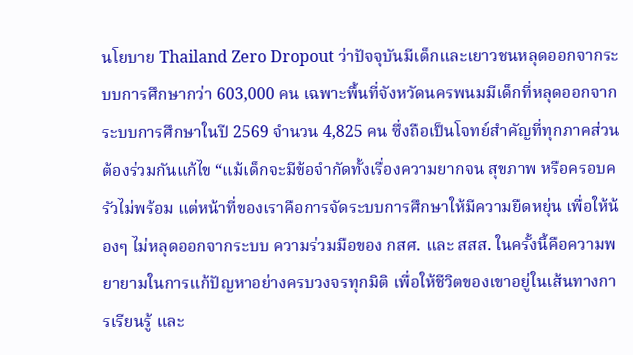นโยบาย Thailand Zero Dropout ว่าปัจจุบันมีเด็กและเยาวชนหลุดออกจากระบบการศึกษากว่า 603,000 คน เฉพาะพื้นที่จังหวัดนครพนมมีเด็กที่หลุดออกจากระบบการศึกษาในปี 2569 จำนวน 4,825 คน ซึ่งถือเป็นโจทย์สำคัญที่ทุกภาคส่วนต้องร่วมกันแก้ไข “แม้เด็กจะมีข้อจำกัดทั้งเรื่องความยากจน สุขภาพ หรือครอบครัวไม่พร้อม แต่หน้าที่ของเราคือการจัดระบบการศึกษาให้มีความยืดหยุ่น เพื่อให้น้องๆ ไม่หลุดออกจากระบบ ความร่วมมือของ กสศ. และ สสส. ในครั้งนี้คือความพยายามในการแก้ปัญหาอย่างครบวงจรทุกมิติ เพื่อให้ชีวิตของเขาอยู่ในเส้นทางการเรียนรู้ และ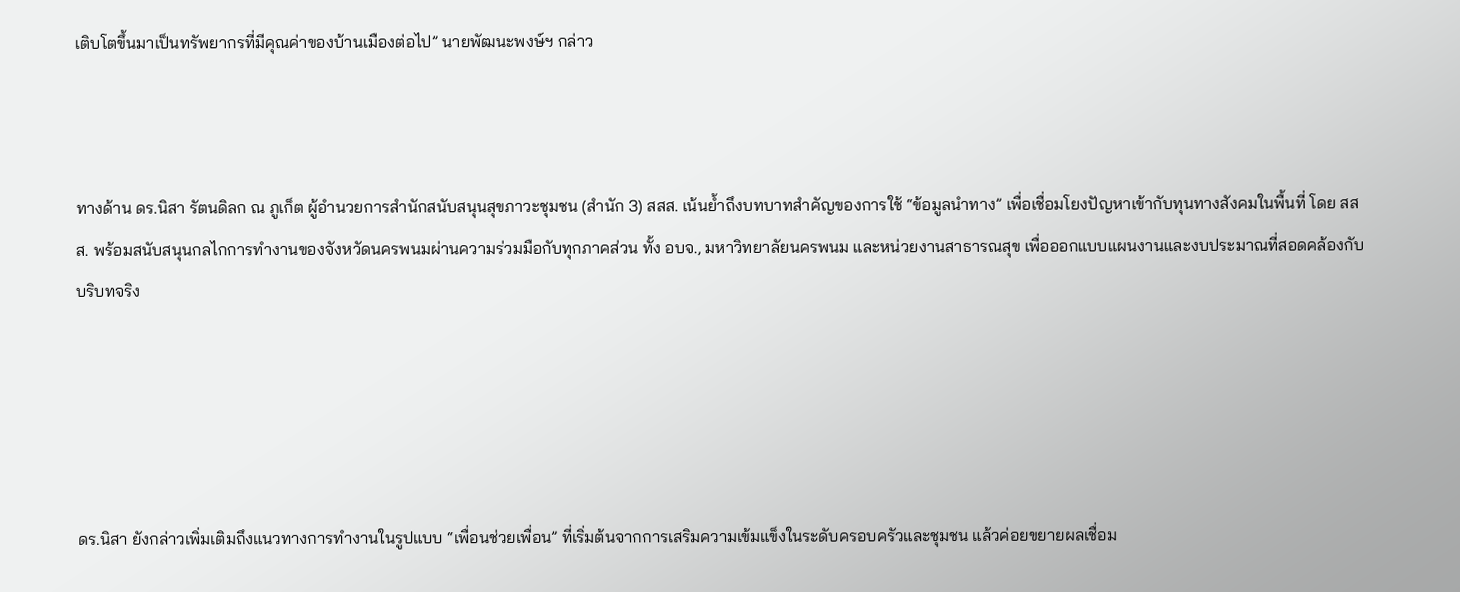เติบโตขึ้นมาเป็นทรัพยากรที่มีคุณค่าของบ้านเมืองต่อไป” นายพัฒนะพงษ์ฯ กล่าว



ทางด้าน ดร.นิสา รัตนดิลก ณ ภูเก็ต ผู้อำนวยการสำนักสนับสนุนสุขภาวะชุมชน (สำนัก 3) สสส. เน้นย้ำถึงบทบาทสำคัญของการใช้ “ข้อมูลนำทาง” เพื่อเชื่อมโยงปัญหาเข้ากับทุนทางสังคมในพื้นที่ โดย สสส. พร้อมสนับสนุนกลไกการทำงานของจังหวัดนครพนมผ่านความร่วมมือกับทุกภาคส่วน ทั้ง อบจ., มหาวิทยาลัยนครพนม และหน่วยงานสาธารณสุข เพื่อออกแบบแผนงานและงบประมาณที่สอดคล้องกับบริบทจริง





ดร.นิสา ยังกล่าวเพิ่มเติมถึงแนวทางการทำงานในรูปแบบ “เพื่อนช่วยเพื่อน” ที่เริ่มต้นจากการเสริมความเข้มแข็งในระดับครอบครัวและชุมชน แล้วค่อยขยายผลเชื่อม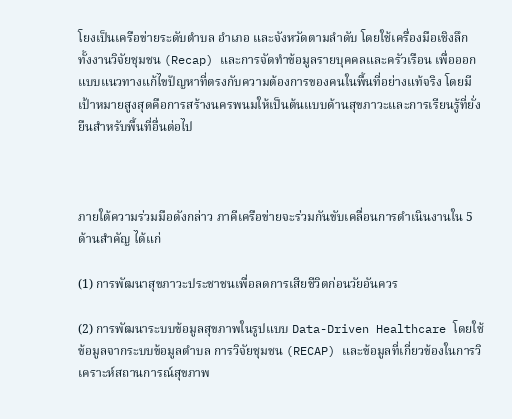โยงเป็นเครือข่ายระดับตำบล อำเภอ และจังหวัดตามลำดับ โดยใช้เครื่องมือเชิงลึก ทั้งงานวิจัยชุมชน (Recap) และการจัดทำข้อมูลรายบุคคลและครัวเรือน เพื่อออกแบบแนวทางแก้ไขปัญหาที่ตรงกับความต้องการของคนในพื้นที่อย่างแท้จริง โดยมีเป้าหมายสูงสุดคือการสร้างนครพนมให้เป็นต้นแบบด้านสุขภาวะและการเรียนรู้ที่ยั่งยืนสำหรับพื้นที่อื่นต่อไป



ภายใต้ความร่วมมือดังกล่าว ภาคีเครือข่ายจะร่วมกันขับเคลื่อนการดำเนินงานใน 5 ด้านสำคัญ ได้แก่

(1) การพัฒนาสุขภาวะประชาชนเพื่อลดการเสียชีวิตก่อนวัยอันควร

(2) การพัฒนาระบบข้อมูลสุขภาพในรูปแบบ Data-Driven Healthcare โดยใช้ข้อมูลจากระบบข้อมูลตำบล การวิจัยชุมชน (RECAP) และข้อมูลที่เกี่ยวข้องในการวิเคราะห์สถานการณ์สุขภาพ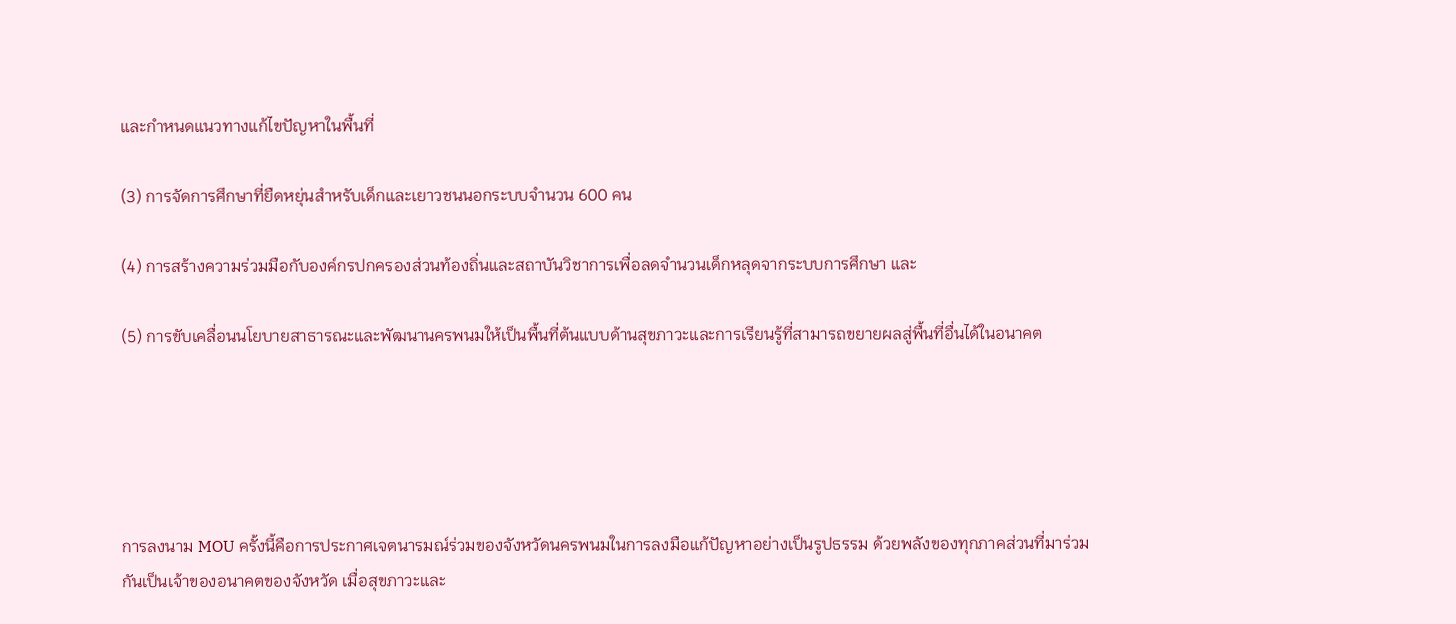และกำหนดแนวทางแก้ไขปัญหาในพื้นที่

(3) การจัดการศึกษาที่ยืดหยุ่นสำหรับเด็กและเยาวชนนอกระบบจำนวน 600 คน

(4) การสร้างความร่วมมือกับองค์กรปกครองส่วนท้องถิ่นและสถาบันวิชาการเพื่อลดจำนวนเด็กหลุดจากระบบการศึกษา และ

(5) การขับเคลื่อนนโยบายสาธารณะและพัฒนานครพนมให้เป็นพื้นที่ต้นแบบด้านสุขภาวะและการเรียนรู้ที่สามารถขยายผลสู่พื้นที่อื่นได้ในอนาคต





การลงนาม MOU ครั้งนี้คือการประกาศเจตนารมณ์ร่วมของจังหวัดนครพนมในการลงมือแก้ปัญหาอย่างเป็นรูปธรรม ด้วยพลังของทุกภาคส่วนที่มาร่วมกันเป็นเจ้าของอนาคตของจังหวัด เมื่อสุขภาวะและ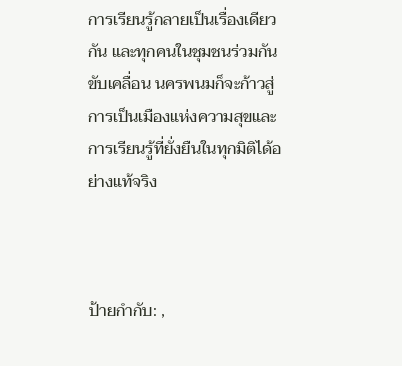การเรียนรู้กลายเป็นเรื่องเดียวกัน และทุกคนในชุมชนร่วมกันขับเคลื่อน นครพนมก็จะก้าวสู่การเป็นเมืองแห่งความสุขและการเรียนรู้ที่ยั่งยืนในทุกมิติได้อย่างแท้จริง



ป้ายกำกับ: ,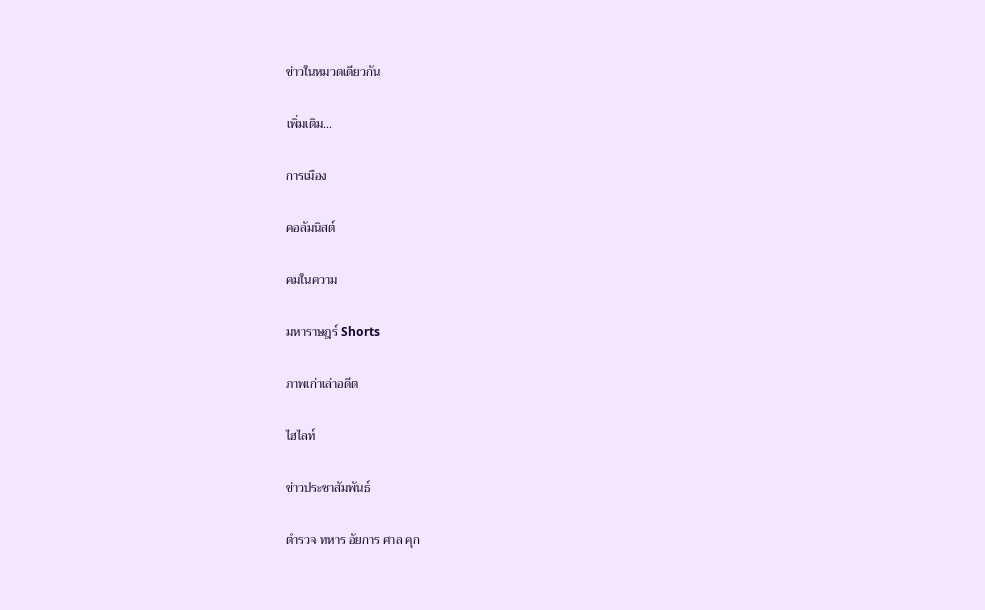ข่าวในหมวดเดียวกัน

เพิ่มเติม...

การเมือง

คอลัมนิสต์

คมในความ

มหาราษฎร์ Shorts

ภาพเก่าเล่าอดีต

ไฮไลท์

ข่าวประชาสัมพันธ์

ตำรวจ ทหาร อัยการ ศาล คุก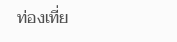ท่องเที่ย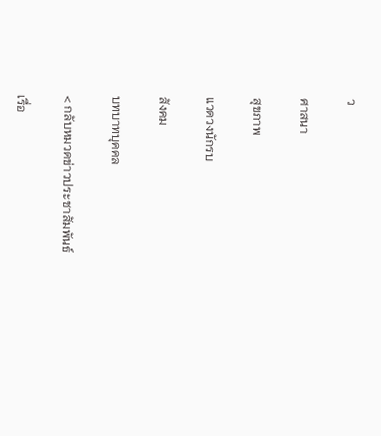ว

ศาสนา

สุขภาพ

แวดวงนักรบ

สังคม

บทบาทบุคคล

< กลับหมวดข่าวประชาสัมพันธ์

เรื่อ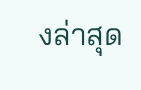งล่าสุด